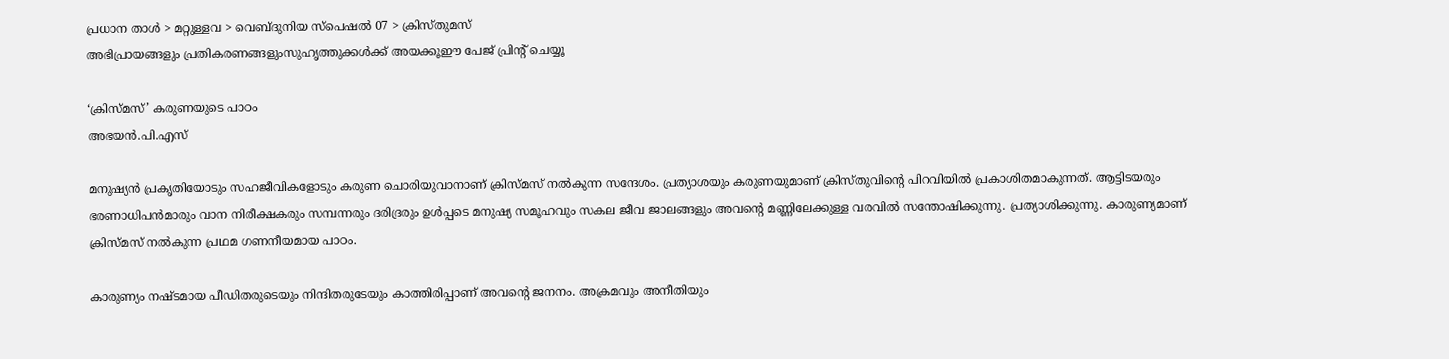പ്രധാന താള്‍ > മറ്റുള്ളവ > വെബ്‌ദുനിയ സ്പെഷല്‍ 07 > ക്രിസ്തുമസ്
അഭിപ്രായങ്ങളും പ്രതികരണങ്ങളുംസുഹൃത്തുക്കള്‍ക്ക് അയക്കൂഈ പേജ് പ്രിന്‍റ് ചെയ്യൂ

‘ക്രിസ്മസ്’ കരുണയുടെ പാഠം
അഭയന്‍.പി.എസ്

മനുഷ്യന്‍ പ്രകൃതിയോടും സഹജീവികളോടും കരുണ ചൊരിയുവാനാണ് ക്രിസ്മസ് നല്‍കുന്ന സന്ദേശം. പ്രത്യാശയും കരുണയുമാണ് ക്രിസ്തുവിന്‍റെ പിറവിയില്‍ പ്രകാശിതമാകുന്നത്. ആട്ടിടയരും ഭരണാധിപന്‍‌മാരും വാന നിരീക്ഷകരും സമ്പന്നരും ദരിദ്രരും ഉള്‍പ്പടെ മനുഷ്യ സമൂഹവും സകല ജീവ ജാലങ്ങളും അവന്‍റെ മണ്ണിലേക്കുള്ള വരവില്‍ സന്തോഷിക്കുന്നു. പ്രത്യാശിക്കുന്നു. കാരുണ്യമാണ് ക്രിസ്മസ് നല്‍കുന്ന പ്രഥമ ഗണനീയമായ പാഠം.

കാരുണ്യം നഷ്ടമായ പീഡിതരുടെയും നിന്ദിതരുടേയും കാത്തിരിപ്പാണ് അവന്‍റെ ജനനം. അക്രമവും അനീതിയും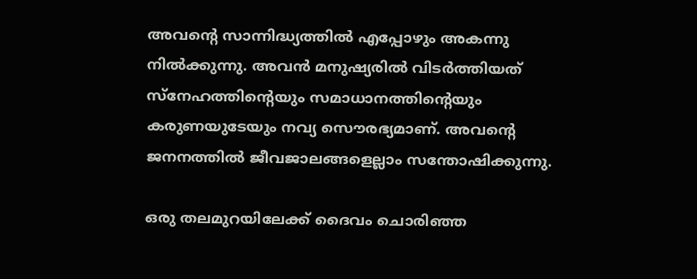അവന്‍റെ സാന്നിദ്ധ്യത്തില്‍ എപ്പോഴും അകന്നു നില്‍ക്കുന്നു. അവന്‍ മനുഷ്യരില്‍ വിടര്‍ത്തിയത് സ്നേഹത്തിന്‍റെയും സമാ‍ധാനത്തിന്‍റെയും കരുണയുടേയും നവ്യ സൌരഭ്യമാണ്. അവന്‍റെ ജനനത്തില്‍ ജീവജാലങ്ങളെല്ലാം സന്തോഷിക്കുന്നു.

ഒരു തലമുറയിലേക്ക് ദൈവം ചൊരിഞ്ഞ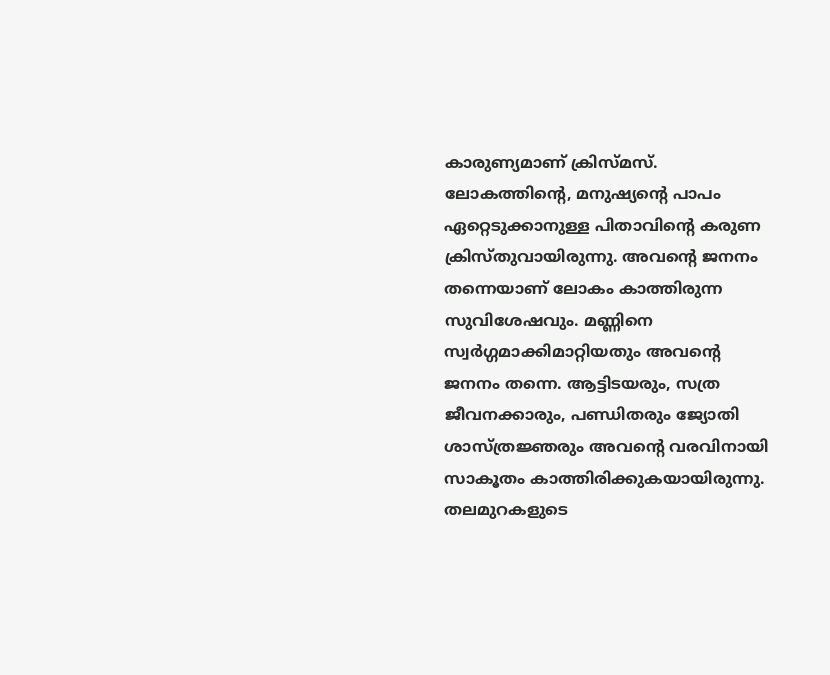കാരുണ്യമാണ് ക്രിസ്മസ്. ലോകത്തിന്‍റെ, മനുഷ്യന്‍റെ പാപം ഏറ്റെടുക്കാനുള്ള പിതാവിന്‍റെ കരുണ ക്രിസ്തുവായിരുന്നു. അവന്‍റെ ജനനം തന്നെയാണ് ലോകം കാത്തിരുന്ന സുവിശേഷവും. മണ്ണിനെ സ്വര്‍ഗ്ഗമാക്കിമാറ്റിയതും അവന്‍റെ ജനനം തന്നെ. ആട്ടിടയരും, സത്ര ജീവനക്കാരും, പണ്ഡിതരും ജ്യോതി ശാസ്ത്രജ്ഞരും അവന്‍റെ വരവിനായി സാകൂതം കാത്തിരിക്കുകയായിരുന്നു. തലമുറകളുടെ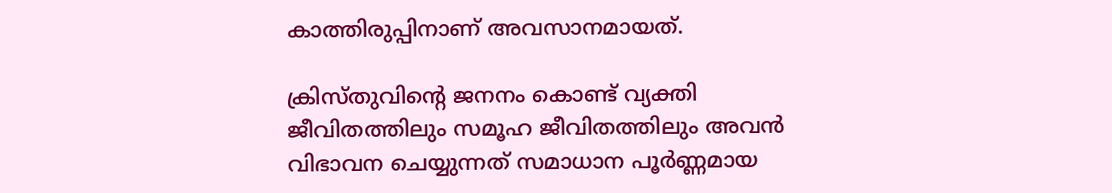കാത്തിരുപ്പിനാണ് അവസാനമായത്.

ക്രിസ്തുവിന്‍റെ ജനനം കൊണ്ട് വ്യക്തി ജീവിതത്തിലും സമൂഹ ജീവിതത്തിലും അവന്‍ വിഭാവന ചെയ്യുന്നത് സമാധാന പൂര്‍ണ്ണമായ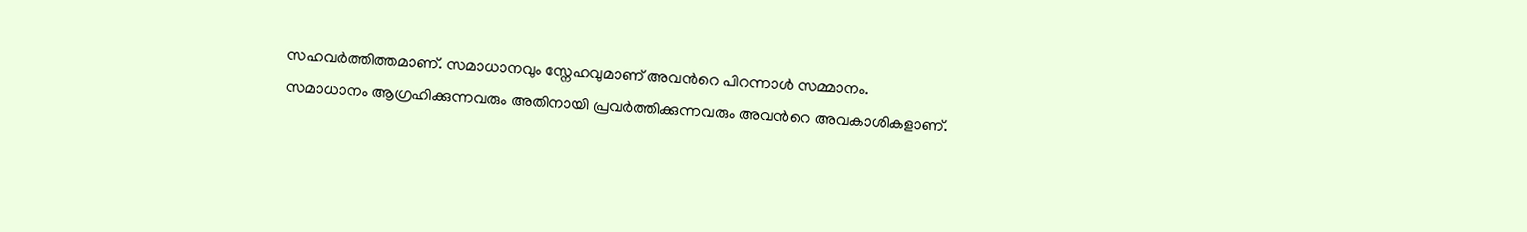സഹവര്‍ത്തിത്തമാണ്. സമാധാനവും സ്നേഹവുമാണ് അവന്‍റെ പിറന്നാള്‍ സമ്മാനം. സമാധാനം ആഗ്രഹിക്കുന്നവരും അതിനായി പ്രവര്‍ത്തിക്കുന്നവരും അവന്‍റെ അവകാശികളാണ്.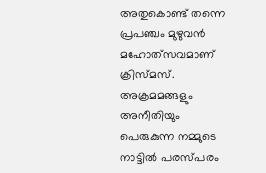അതുകൊണ്ട് തന്നെ പ്രപഞ്ചം മുഴുവന്‍ മഹോത്‌സവമാണ് ക്രിസ്മസ്. അക്രമമങ്ങളും അനീതിയും പെരുകുന്ന നമ്മുടെ നാട്ടില്‍ പരസ്പരം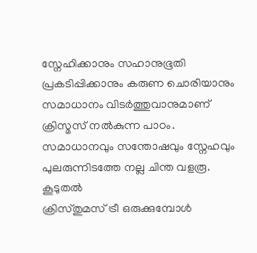സ്നേഹിക്കാനും സഹാനുഭൂതി പ്രകടിപ്പിക്കാനും കരുണ ചൊരിയാനും സമാധാനം വിടര്‍ത്തുവാനുമാണ് ക്രിസ്മസ് നല്‍കുന്ന പാഠം. സമാധാനവും സന്തോഷവും സ്നേഹവും പുലരുന്നിടത്തേ നല്ല ചിന്ത വളരൂ.
കൂടുതല്‍
ക്രിസ്തുമസ് ട്രീ ഒരുക്കുമ്പോള്‍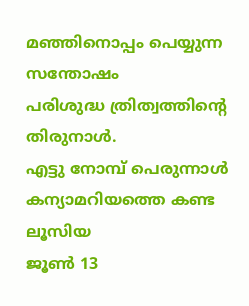മഞ്ഞിനൊപ്പം പെയ്യുന്ന സന്തോഷം
പരിശുദ്ധ ത്രിത്വത്തിന്റെ തിരുനാള്‍.
എട്ടു നോമ്പ്‌ പെരുന്നാള്‍
കന്യാമറിയത്തെ കണ്ട ലൂസിയ
ജൂണ്‍ 13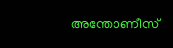അന്തോണീസ്‌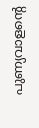പുണ്യവാളന്റെ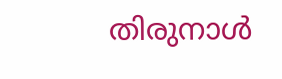തിരുനാള്‍